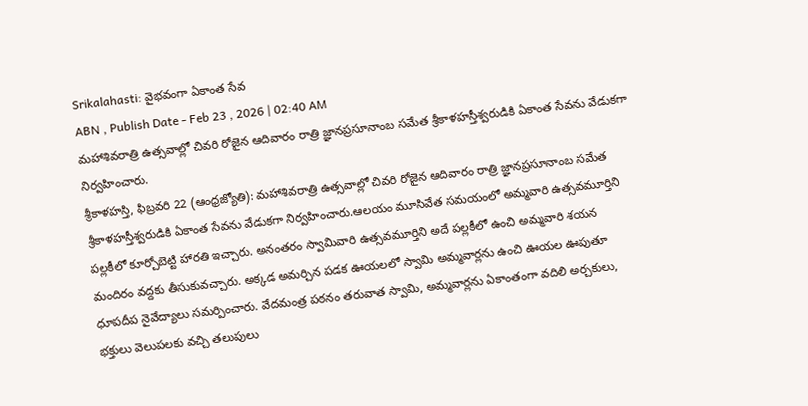Srikalahasti: వైభవంగా ఏకాంత సేవ
ABN , Publish Date - Feb 23 , 2026 | 02:40 AM
మహాశివరాత్రి ఉత్సవాల్లో చివరి రోజైన ఆదివారం రాత్రి జ్ఞానప్రసూనాంబ సమేత శ్రీకాళహస్తీశ్వరుడికి ఏకాంత సేవను వేడుకగా నిర్వహించారు.
శ్రీకాళహస్తి, ఫిబ్రవరి 22 (ఆంధ్రజ్యోతి): మహాశివరాత్రి ఉత్సవాల్లో చివరి రోజైన ఆదివారం రాత్రి జ్ఞానప్రసూనాంబ సమేత శ్రీకాళహస్తీశ్వరుడికి ఏకాంత సేవను వేడుకగా నిర్వహించారు.ఆలయం మూసివేత సమయంలో అమ్మవారి ఉత్సవమూర్తిని పల్లకీలో కూర్చోబెట్టి హారతి ఇచ్చారు. అనంతరం స్వామివారి ఉత్సవమూర్తిని అదే పల్లకీలో ఉంచి అమ్మవారి శయన మందిరం వద్దకు తీసుకువచ్చారు. అక్కడ అమర్చిన పడక ఊయలలో స్వామి అమ్మవార్లను ఉంచి ఊయల ఊపుతూ ధూపదీప నైవేద్యాలు సమర్పించారు. వేదమంత్ర పఠనం తరువాత స్వామి, అమ్మవార్లను ఏకాంతంగా వదిలి అర్చకులు, భక్తులు వెలుపలకు వచ్చి తలుపులు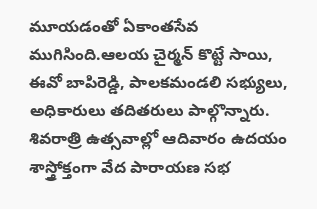మూయడంతో ఏకాంతసేవ ముగిసింది.ఆలయ చైర్మన్ కొట్టే సాయి, ఈవో బాపిరెడ్డి, పాలకమండలి సభ్యులు, అధికారులు తదితరులు పాల్గొన్నారు. శివరాత్రి ఉత్సవాల్లో ఆదివారం ఉదయం శాస్త్రోక్తంగా వేద పారాయణ సభ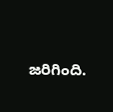జరిగింది.